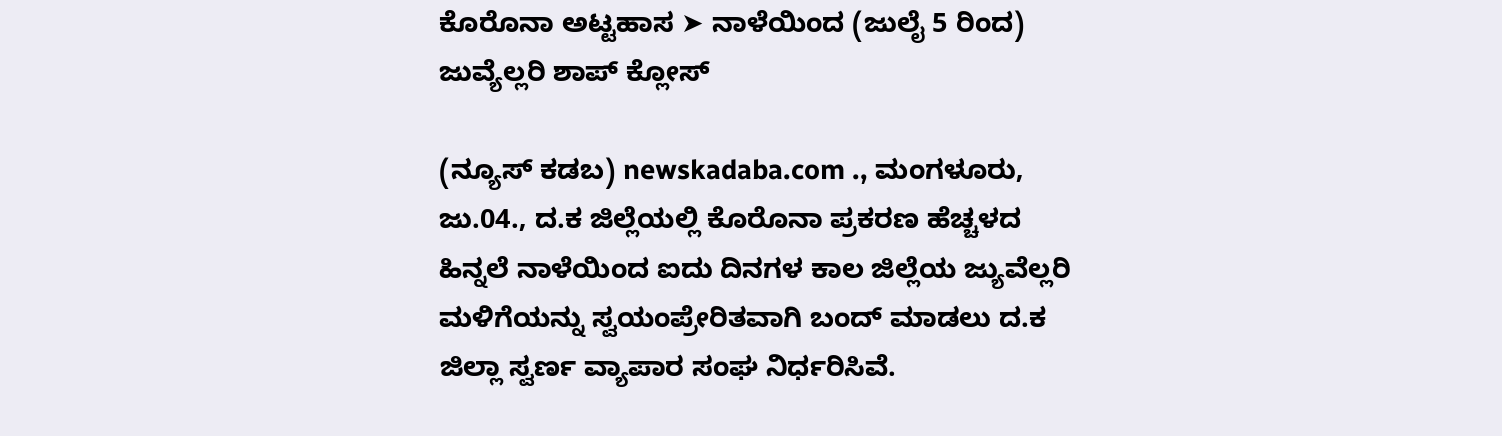ಕೊರೊನಾ ಅಟ್ಟಹಾಸ ➤ ನಾಳೆಯಿಂದ (ಜುಲೈ 5 ರಿಂದ) ಜುವ್ಯೆಲ್ಲರಿ ಶಾಪ್ ಕ್ಲೋಸ್

(ನ್ಯೂಸ್ ಕಡಬ) newskadaba.com ., ಮಂಗಳೂರು, ಜು.04., ದ.ಕ ಜಿಲ್ಲೆಯಲ್ಲಿ ಕೊರೊನಾ ‌ಪ್ರಕರಣ ಹೆಚ್ಚಳದ ಹಿನ್ನಲೆ ನಾಳೆಯಿಂದ ಐದು ದಿನಗಳ ‌ಕಾಲ ಜಿಲ್ಲೆಯ ಜ್ಯುವೆಲ್ಲರಿ ಮಳಿಗೆಯನ್ನು ಸ್ವಯಂಪ್ರೇರಿತವಾಗಿ ಬಂದ್ ಮಾಡಲು ದ.ಕ ಜಿಲ್ಲಾ ಸ್ವರ್ಣ ವ್ಯಾಪಾರ ಸಂಘ ನಿರ್ಧರಿಸಿವೆ.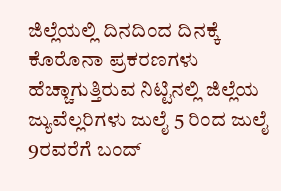ಜಿಲ್ಲೆಯಲ್ಲಿ ದಿನದಿಂದ ದಿನಕ್ಕೆ ಕೊರೊನಾ ಪ್ರಕರಣಗಳು ಹೆಚ್ಚಾಗುತ್ತಿರುವ ನಿಟ್ಟಿನಲ್ಲಿ ಜಿಲ್ಲೆಯ ಜ್ಯುವೆಲ್ಲರಿಗಳು ಜುಲೈ 5 ರಿಂದ ಜುಲೈ 9ರವರೆಗೆ ಬಂದ್‌‌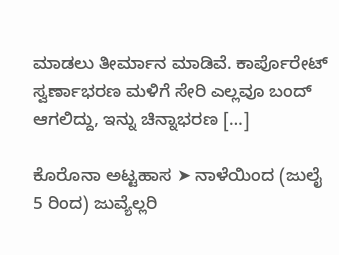ಮಾಡಲು ತೀರ್ಮಾನ ಮಾಡಿವೆ. ಕಾರ್ಪೊರೇಟ್ ಸ್ವರ್ಣಾಭರಣ ಮಳಿಗೆ ಸೇರಿ ಎಲ್ಲವೂ ಬಂದ್‌ ಆಗಲಿದ್ದು, ಇನ್ನು ಚಿನ್ನಾಭರಣ […]

ಕೊರೊನಾ ಅಟ್ಟಹಾಸ ➤ ನಾಳೆಯಿಂದ (ಜುಲೈ 5 ರಿಂದ) ಜುವ್ಯೆಲ್ಲರಿ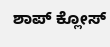ಶಾಪ್ ಕ್ಲೋಸ್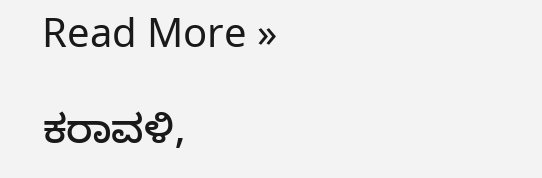Read More »

ಕರಾವಳಿ,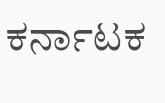ಕರ್ನಾಟಕ